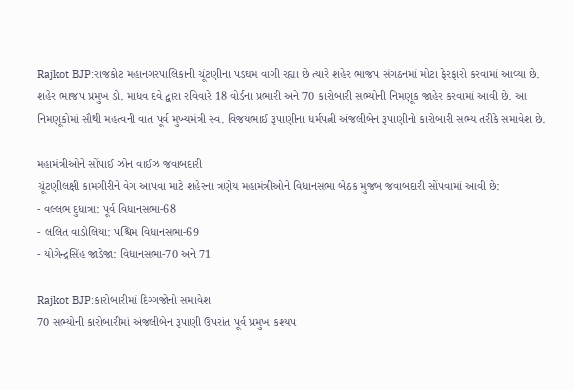Rajkot BJP:રાજકોટ મહાનગરપાલિકાની ચૂંટણીના પડઘમ વાગી રહ્યા છે ત્યારે શહેર ભાજપ સંગઠનમાં મોટા ફેરફારો કરવામાં આવ્યા છે. શહેર ભાજપ પ્રમુખ ડો. માધવ દવે દ્વારા રવિવારે 18 વોર્ડના પ્રભારી અને 70 કારોબારી સભ્યોની નિમણૂક જાહેર કરવામાં આવી છે. આ નિમણૂકોમાં સૌથી મહત્વની વાત પૂર્વ મુખ્યમંત્રી સ્વ. વિજયભાઈ રૂપાણીના ધર્મપત્ની અંજલીબેન રૂપાણીનો કારોબારી સભ્ય તરીકે સમાવેશ છે.

મહામંત્રીઓને સોંપાઈ ઝોન વાઈઝ જવાબદારી
ચૂંટણીલક્ષી કામગીરીને વેગ આપવા માટે શહેરના ત્રણેય મહામંત્રીઓને વિધાનસભા બેઠક મુજબ જવાબદારી સોંપવામાં આવી છે:
- વલ્લભ દુધાત્રા: પૂર્વ વિધાનસભા-68
- લલિત વાડોલિયા: પશ્ચિમ વિધાનસભા-69
- યોગેન્દ્રસિંહ જાડેજા: વિધાનસભા-70 અને 71

Rajkot BJP:કારોબારીમાં દિગ્ગજોનો સમાવેશ
70 સભ્યોની કારોબારીમાં અંજલીબેન રૂપાણી ઉપરાંત પૂર્વ પ્રમુખ કશ્યપ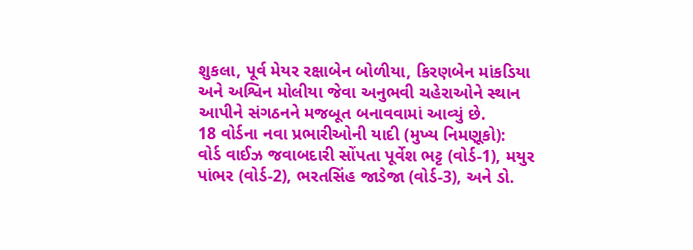શુકલા, પૂર્વ મેયર રક્ષાબેન બોળીયા, કિરણબેન માંકડિયા અને અશ્વિન મોલીયા જેવા અનુભવી ચહેરાઓને સ્થાન આપીને સંગઠનને મજબૂત બનાવવામાં આવ્યું છે.
18 વોર્ડના નવા પ્રભારીઓની યાદી (મુખ્ય નિમણૂકો):
વોર્ડ વાઈઝ જવાબદારી સોંપતા પૂર્વેશ ભટ્ટ (વોર્ડ-1), મયુર પાંભર (વોર્ડ-2), ભરતસિંહ જાડેજા (વોર્ડ-3), અને ડો.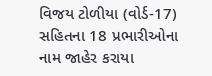વિજય ટોળીયા (વોર્ડ-17) સહિતના 18 પ્રભારીઓના નામ જાહેર કરાયા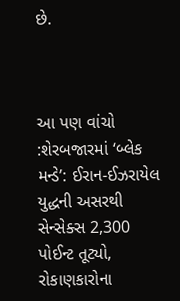છે.



આ પણ વાંચો :શેરબજારમાં ‘બ્લેક મન્ડે’: ઈરાન-ઈઝરાયેલ યુદ્ધની અસરથી સેન્સેક્સ 2,300 પોઈન્ટ તૂટ્યો, રોકાણકારોના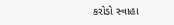કરોડો સ્વાહા